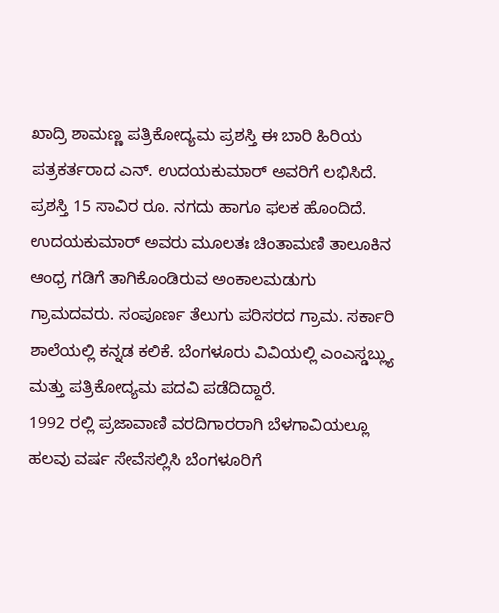ಖಾದ್ರಿ ಶಾಮಣ್ಣ ಪತ್ರಿಕೋದ್ಯಮ ಪ್ರಶಸ್ತಿ ಈ ಬಾರಿ ಹಿರಿಯ ಪತ್ರಕರ್ತರಾದ ಎನ್. ಉದಯಕುಮಾರ್ ಅವರಿಗೆ ಲಭಿಸಿದೆ. ಪ್ರಶಸ್ತಿ 15 ಸಾವಿರ ರೂ. ನಗದು ಹಾಗೂ ಫಲಕ ಹೊಂದಿದೆ.
ಉದಯಕುಮಾರ್ ಅವರು ಮೂಲತಃ ಚಿಂತಾಮಣಿ ತಾಲೂಕಿನ ಆಂಧ್ರ ಗಡಿಗೆ ತಾಗಿಕೊಂಡಿರುವ ಅಂಕಾಲಮಡುಗು ಗ್ರಾಮದವರು. ಸಂಪೂರ್ಣ ತೆಲುಗು ಪರಿಸರದ ಗ್ರಾಮ. ಸರ್ಕಾರಿ ಶಾಲೆಯಲ್ಲಿ ಕನ್ನಡ ಕಲಿಕೆ. ಬೆಂಗಳೂರು ವಿವಿಯಲ್ಲಿ ಎಂಎಸ್ಡಬ್ಲ್ಯು ಮತ್ತು ಪತ್ರಿಕೋದ್ಯಮ ಪದವಿ ಪಡೆದಿದ್ದಾರೆ.
1992 ರಲ್ಲಿ ಪ್ರಜಾವಾಣಿ ವರದಿಗಾರರಾಗಿ ಬೆಳಗಾವಿಯಲ್ಲೂ ಹಲವು ವರ್ಷ ಸೇವೆಸಲ್ಲಿಸಿ ಬೆಂಗಳೂರಿಗೆ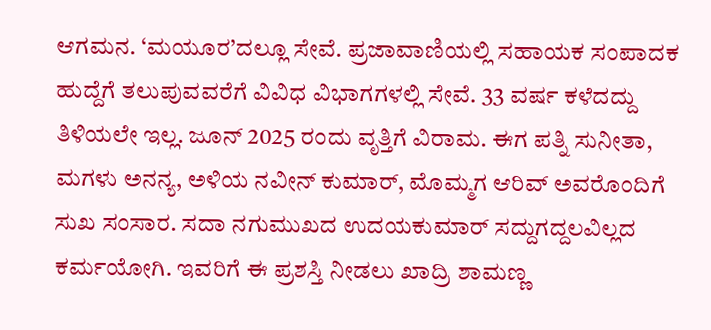ಆಗಮನ. ‘ಮಯೂರ’ದಲ್ಲೂ ಸೇವೆ. ಪ್ರಜಾವಾಣಿಯಲ್ಲಿ ಸಹಾಯಕ ಸಂಪಾದಕ ಹುದ್ದೆಗೆ ತಲುಪುವವರೆಗೆ ವಿವಿಧ ವಿಭಾಗಗಳಲ್ಲಿ ಸೇವೆ. 33 ವರ್ಷ ಕಳೆದದ್ದು ತಿಳಿಯಲೇ ಇಲ್ಲ. ಜೂನ್ 2025 ರಂದು ವೃತ್ತಿಗೆ ವಿರಾಮ. ಈಗ ಪತ್ನಿ ಸುನೀತಾ, ಮಗಳು ಅನನ್ಯ, ಅಳಿಯ ನವೀನ್ ಕುಮಾರ್, ಮೊಮ್ಮಗ ಆರಿವ್ ಅವರೊಂದಿಗೆ ಸುಖ ಸಂಸಾರ. ಸದಾ ನಗುಮುಖದ ಉದಯಕುಮಾರ್ ಸದ್ದುಗದ್ದಲವಿಲ್ಲದ ಕರ್ಮಯೋಗಿ. ಇವರಿಗೆ ಈ ಪ್ರಶಸ್ತಿ ನೀಡಲು ಖಾದ್ರಿ ಶಾಮಣ್ಣ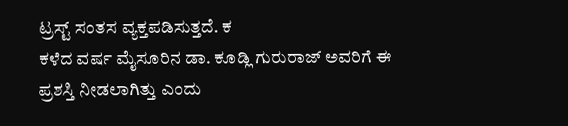ಟ್ರಸ್ಟ್ ಸಂತಸ ವ್ಯಕ್ತಪಡಿಸುತ್ತದೆ. ಕ
ಕಳೆದ ವರ್ಷ ಮೈಸೂರಿನ ಡಾ. ಕೂಡ್ಲಿ ಗುರುರಾಜ್ ಅವರಿಗೆ ಈ ಪ್ರಶಸ್ತಿ ನೀಡಲಾಗಿತ್ತು ಎಂದು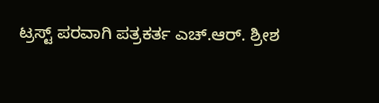ಟ್ರಸ್ಟ್ ಪರವಾಗಿ ಪತ್ರಕರ್ತ ಎಚ್.ಆರ್. ಶ್ರೀಶ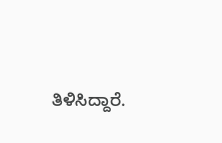ತಿಳಿಸಿದ್ದಾರೆ.